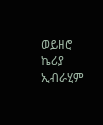ወይዘሮ ኬሪያ ኢብራሂም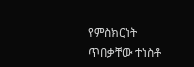የምስክርነት ጥበቃቸው ተነስቶ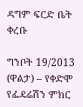ዳግም ፍርድ ቤት ቀረቡ

ግንቦት 19/2013 (ዋልታ) – የቀድሞ የፌዴሬሽን ምክር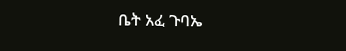ቤት አፈ ጉባኤ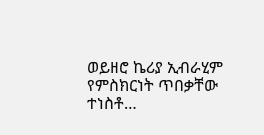ወይዘሮ ኬሪያ ኢብራሂም የምስክርነት ጥበቃቸው ተነስቶ…